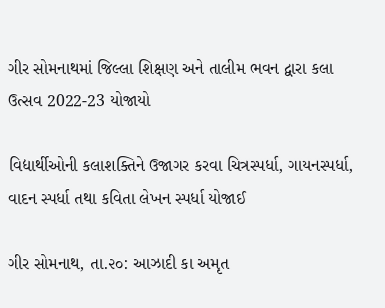ગીર સોમનાથમાં જિલ્લા શિક્ષણ અને તાલીમ ભવન દ્વારા કલા ઉત્સવ 2022-23 યોજાયો

વિદ્યાર્થીઓની કલાશક્તિને ઉજાગર કરવા ચિત્રસ્પર્ધા, ગાયનસ્પર્ધા, વાદન સ્પર્ધા તથા કવિતા લેખન સ્પર્ધા યોજાઈ

ગીર સોમનાથ, તા.૨૦: આઝાદી કા અમૃત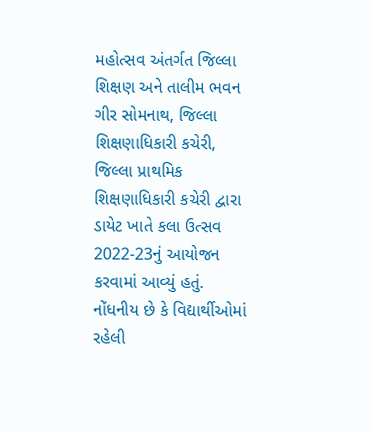મહોત્સવ અંતર્ગત જિલ્લા શિક્ષણ અને તાલીમ ભવન ગીર સોમનાથ, જિલ્લા શિક્ષણાધિકારી કચેરી, જિલ્લા પ્રાથમિક શિક્ષણાધિકારી કચેરી દ્વારા ડાયેટ ખાતે કલા ઉત્સવ 2022-23નું આયોજન કરવામાં આવ્યું હતું. નોંધનીય છે કે વિદ્યાર્થીઓમાં રહેલી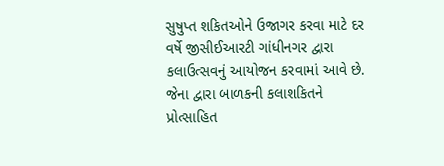સુષુપ્ત શકિતઓને ઉજાગર કરવા માટે દર વર્ષે જીસીઈઆરટી ગાંધીનગર દ્વારા કલાઉત્સવનું આયોજન કરવામાં આવે છે. જેના દ્વારા બાળકની કલાશકિતને પ્રોત્સાહિત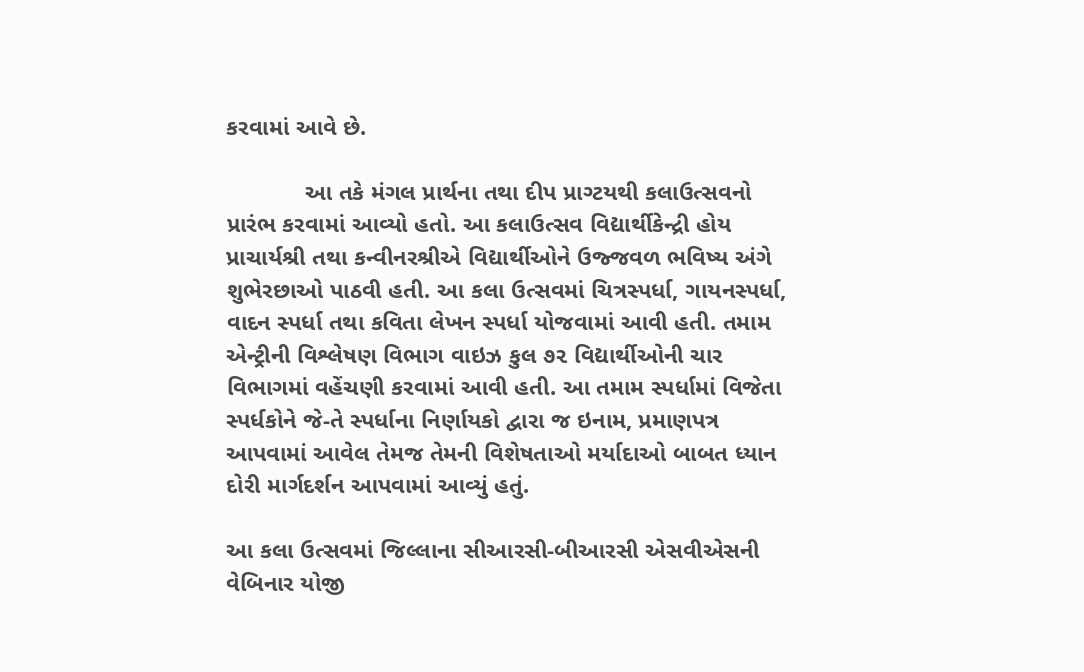કરવામાં આવે છે.

            આ તકે મંગલ પ્રાર્થના તથા દીપ પ્રાગ્ટયથી કલાઉત્સવનો પ્રારંભ કરવામાં આવ્યો હતો. આ કલાઉત્સવ વિદ્યાર્થીકેન્દ્રી હોય પ્રાચાર્યશ્રી તથા કન્વીનરશ્રીએ વિદ્યાર્થીઓને ઉજ્જવળ ભવિષ્ય અંગે શુભેરછાઓ પાઠવી હતી. આ કલા ઉત્સવમાં ચિત્રસ્પર્ધા, ગાયનસ્પર્ધા, વાદન સ્પર્ધા તથા કવિતા લેખન સ્પર્ધા યોજવામાં આવી હતી. તમામ એન્ટ્રીની વિશ્લેષણ વિભાગ વાઇઝ કુલ ૭૨ વિદ્યાર્થીઓની ચાર વિભાગમાં વહેંચણી કરવામાં આવી હતી. આ તમામ સ્પર્ધામાં વિજેતા સ્પર્ધકોને જે-તે સ્પર્ધાના નિર્ણાયકો દ્વારા જ ઇનામ, પ્રમાણપત્ર આપવામાં આવેલ તેમજ તેમની વિશેષતાઓ મર્યાદાઓ બાબત ધ્યાન દોરી માર્ગદર્શન આપવામાં આવ્યું હતું.

આ કલા ઉત્સવમાં જિલ્લાના સીઆરસી-બીઆરસી એસવીએસની વેબિનાર યોજી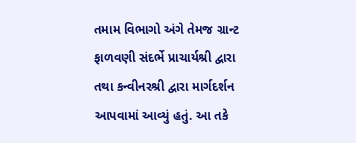તમામ વિભાગો અંગે તેમજ ગ્રાન્ટ ફાળવણી સંદર્ભે પ્રાચાર્યશ્રી દ્વારા તથા કન્વીનરશ્રી દ્વારા માર્ગદર્શન આપવામાં આવ્યું હતું. આ તકે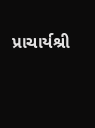પ્રાચાર્યશ્રી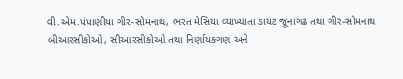વી.એમ.પંપાણીયા ગીર-સોમનાથ, ભરત મેસિયા વ્યાખ્યાતા ડાયટ જૂનાગઢ તથા ગીર-સોમનાથ બીઆરસીકોઓ, સીઆરસીકોઓ તથા નિર્ણાયકગણ અને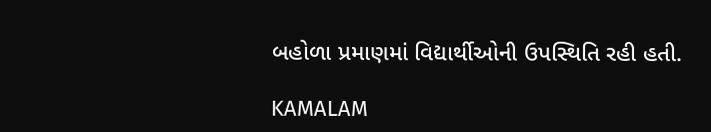બહોળા પ્રમાણમાં વિદ્યાર્થીઓની ઉપસ્થિતિ રહી હતી.

KAMALAM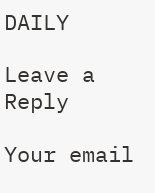DAILY

Leave a Reply

Your email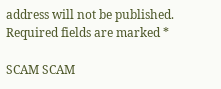address will not be published. Required fields are marked *

SCAM SCAM